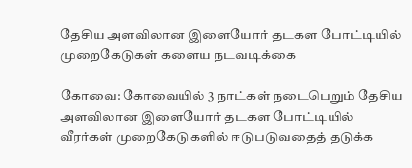தேசிய அளவிலான இளையோர் தடகள போட்டியில் முறைகேடுகள் களைய நடவடிக்கை

கோவை: கோவையில் 3 நாட்கள் நடைபெறும் தேசிய அளவிலான இளையோர் தடகள போட்டியில் வீரர்கள் முறைகேடுகளில் ஈடுபடுவதைத் தடுக்க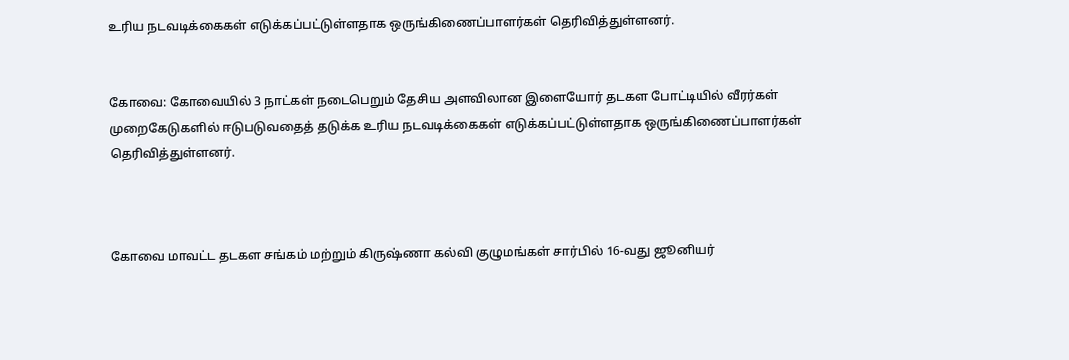உரிய நடவடிக்கைகள் எடுக்கப்பட்டுள்ளதாக ஒருங்கிணைப்பாளர்கள் தெரிவித்துள்ளனர்.


கோவை: கோவையில் 3 நாட்கள் நடைபெறும் தேசிய அளவிலான இளையோர் தடகள போட்டியில் வீரர்கள் முறைகேடுகளில் ஈடுபடுவதைத் தடுக்க உரிய நடவடிக்கைகள் எடுக்கப்பட்டுள்ளதாக ஒருங்கிணைப்பாளர்கள் தெரிவித்துள்ளனர்.



கோவை மாவட்ட தடகள சங்கம் மற்றும் கிருஷ்ணா கல்வி குழுமங்கள் சார்பில் 16-வது ஜூனியர்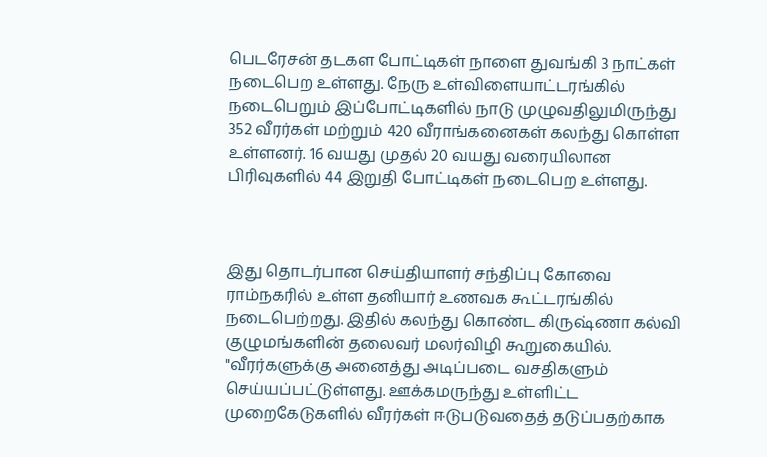பெடரேசன் தடகள போட்டிகள் நாளை துவங்கி 3 நாட்கள் நடைபெற உள்ளது. நேரு உள்விளையாட்டரங்கில் நடைபெறும் இப்போட்டிகளில் நாடு முழுவதிலுமிருந்து 352 வீரர்கள் மற்றும் 420 வீராங்கனைகள் கலந்து கொள்ள உள்ளனர். 16 வயது முதல் 20 வயது வரையிலான பிரிவுகளில் 44 இறுதி போட்டிகள் நடைபெற உள்ளது.



இது தொடர்பான செய்தியாளர் சந்திப்பு கோவை ராம்நகரில் உள்ள தனியார் உணவக கூட்டரங்கில் நடைபெற்றது. இதில் கலந்து கொண்ட கிருஷ்ணா கல்வி குழுமங்களின் தலைவர் மலர்விழி கூறுகையில். "வீரர்களுக்கு அனைத்து அடிப்படை வசதிகளும் செய்யப்பட்டுள்ளது. ஊக்கமருந்து உள்ளிட்ட முறைகேடுகளில் வீரர்கள் ஈடுபடுவதைத் தடுப்பதற்காக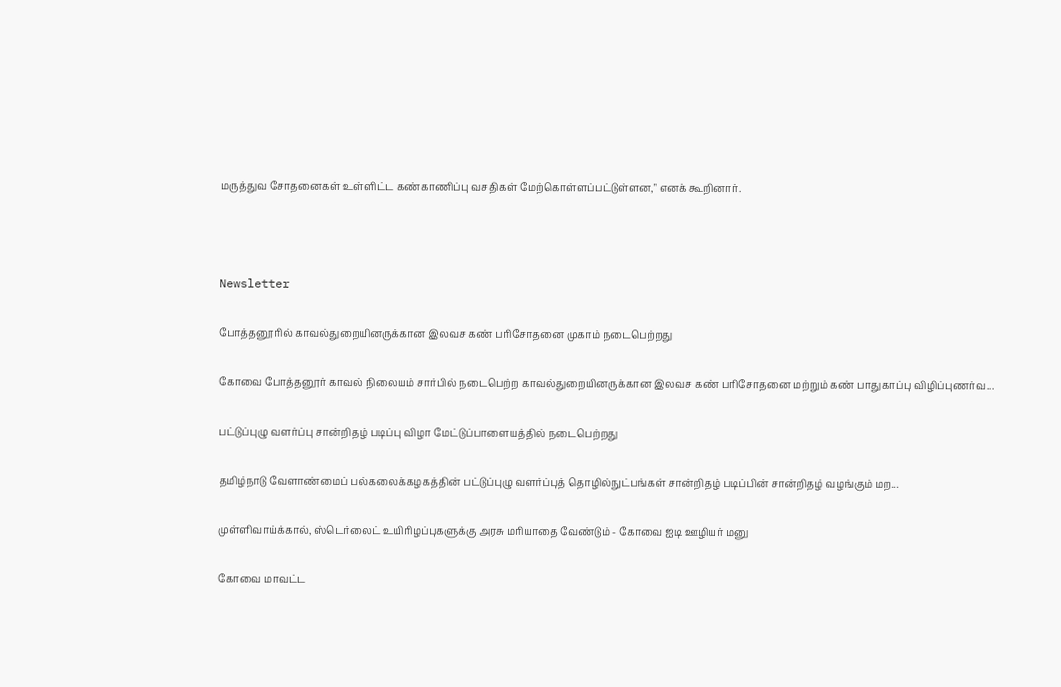மருத்துவ சோதனைகள் உள்ளிட்ட கண்காணிப்பு வசதிகள் மேற்கொள்ளப்பட்டுள்ளன," எனக் கூறினார்.



Newsletter

போத்தனூரில் காவல்துறையினருக்கான இலவச கண் பரிசோதனை முகாம் நடைபெற்றது

கோவை போத்தனூர் காவல் நிலையம் சார்பில் நடைபெற்ற காவல்துறையினருக்கான இலவச கண் பரிசோதனை மற்றும் கண் பாதுகாப்பு விழிப்புணர்வ...

பட்டுப்புழு வளர்ப்பு சான்றிதழ் படிப்பு விழா மேட்டுப்பாளையத்தில் நடைபெற்றது

தமிழ்நாடு வேளாண்மைப் பல்கலைக்கழகத்தின் பட்டுப்புழு வளர்ப்புத் தொழில்நுட்பங்கள் சான்றிதழ் படிப்பின் சான்றிதழ் வழங்கும் மற...

முள்ளிவாய்க்கால், ஸ்டெர்லைட் உயிரிழப்புகளுக்கு அரசு மரியாதை வேண்டும் - கோவை ஐடி ஊழியர் மனு

கோவை மாவட்ட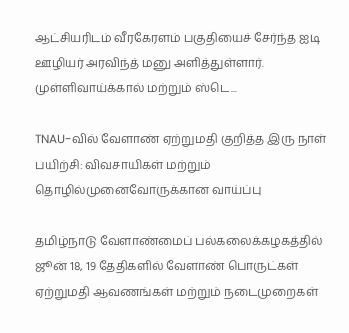ஆட்சியரிடம் வீரகேரளம் பகுதியைச் சேர்ந்த ஐடி ஊழியர் அரவிந்த் மனு அளித்துள்ளார். முள்ளிவாய்க்கால் மற்றும் ஸ்டெ...

TNAU-வில் வேளாண் ஏற்றுமதி குறித்த இரு நாள் பயிற்சி: விவசாயிகள் மற்றும் தொழில்முனைவோருக்கான வாய்ப்பு

தமிழ்நாடு வேளாண்மைப் பல்கலைக்கழகத்தில் ஜூன் 18, 19 தேதிகளில் வேளாண் பொருட்கள் ஏற்றுமதி ஆவணங்கள் மற்றும் நடைமுறைகள்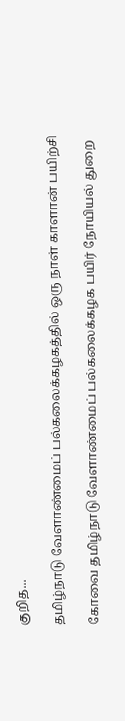குறித...

தமிழ்நாடு வேளாண்மைப் பல்கலைக்கழகத்தில் ஒரு நாள் காளான் பயிற்சி

கோவை தமிழ்நாடு வேளாண்மைப் பல்கலைக்கழக பயிர் நோயியல் துறை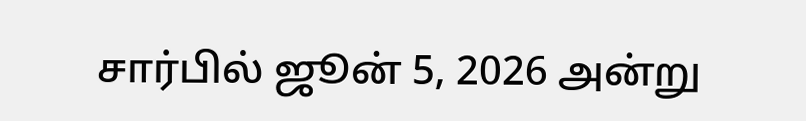சார்பில் ஜூன் 5, 2026 அன்று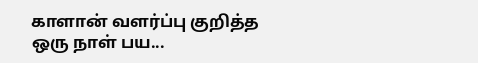காளான் வளர்ப்பு குறித்த ஒரு நாள் பய...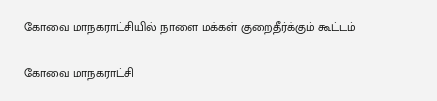கோவை மாநகராட்சியில் நாளை மக்கள் குறைதீர்க்கும் கூட்டம்

கோவை மாநகராட்சி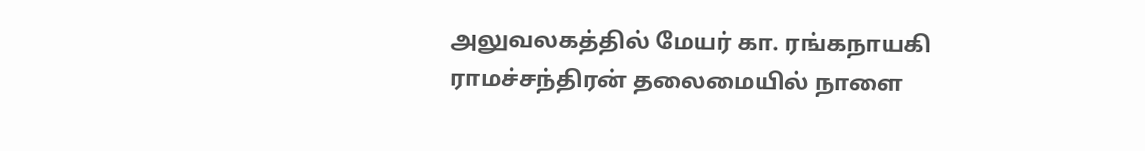அலுவலகத்தில் மேயர் கா. ரங்கநாயகி ராமச்சந்திரன் தலைமையில் நாளை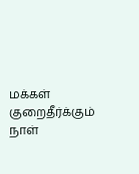மக்கள் குறைதீர்க்கும் நாள்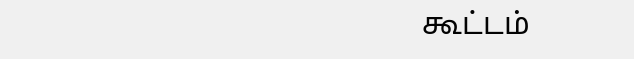கூட்டம்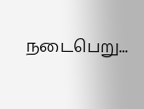நடைபெறு...